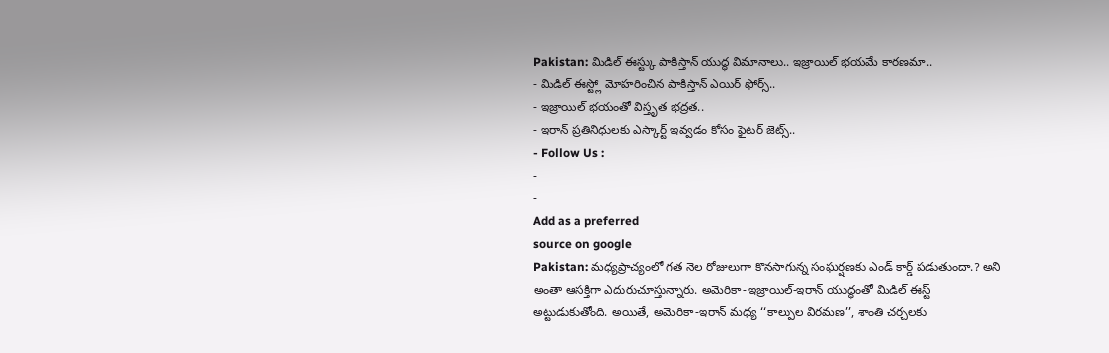Pakistan: మిడిల్ ఈస్ట్కు పాకిస్తాన్ యుద్ధ విమానాలు.. ఇజ్రాయిల్ భయమే కారణమా..
- మిడిల్ ఈస్ట్లో మోహరించిన పాకిస్తాన్ ఎయిర్ ఫోర్స్..
- ఇజ్రాయిల్ భయంతో విస్తృత భద్రత..
- ఇరాన్ ప్రతినిధులకు ఎస్కార్ట్ ఇవ్వడం కోసం ఫైటర్ జెట్స్..
- Follow Us :
-
-
Add as a preferred
source on google
Pakistan: మధ్యప్రాచ్యంలో గత నెల రోజులుగా కొనసాగున్న సంఘర్షణకు ఎండ్ కార్డ్ పడుతుందా.? అని అంతా ఆసక్తిగా ఎదురుచూస్తున్నారు. అమెరికా-ఇజ్రాయిల్-ఇరాన్ యుద్ధంతో మిడిల్ ఈస్ట్ అట్టుడుకుతోంది. అయితే, అమెరికా-ఇరాన్ మధ్య ‘‘కాల్పుల విరమణ’’, శాంతి చర్చలకు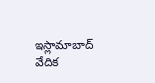ఇస్లామాబాద్ వేదిక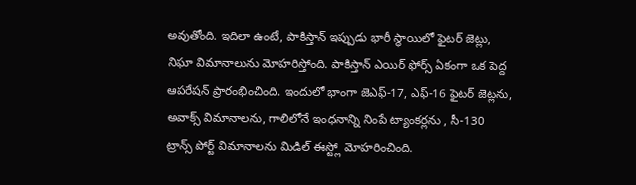అవుతోంది. ఇదిలా ఉంటే, పాకిస్తాన్ ఇప్పుడు భారీ స్థాయిలో ఫైటర్ జెట్లు, నిఘా విమానాలును మోహరిస్తోంది. పాకిస్తాన్ ఎయిర్ ఫోర్స్ ఏకంగా ఒక పెద్ద ఆపరేషన్ ప్రారంభించింది. ఇందులో భాంగా జెఎఫ్-17, ఎఫ్-16 ఫైటర్ జెట్లను, అవాక్స్ విమానాలను, గాలిలోనే ఇంధనాన్ని నింపే ట్యాంకర్లను , సీ-130 ట్రాన్స్ పోర్ట్ విమానాలను మిడిల్ ఈస్ట్లో మోహరించింది.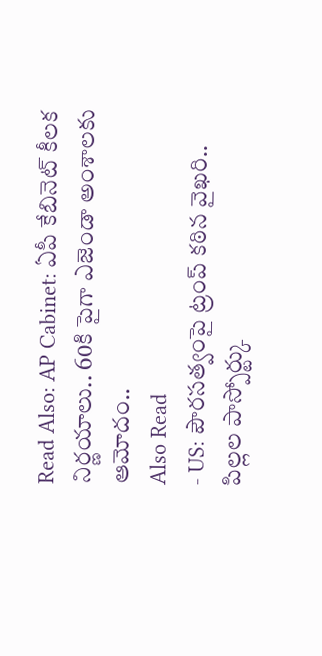Read Also: AP Cabinet: ఏపీ కేబినెట్ కీలక నిర్ణయాలు.. 60కి పైగా ఎజెండా అంశాలకు ఆమోదం..
Also Read
- US: పౌరసత్వంపై ట్రంప్ కఠిన వైఖరి.. పిల్లల పాస్పోర్ట్కు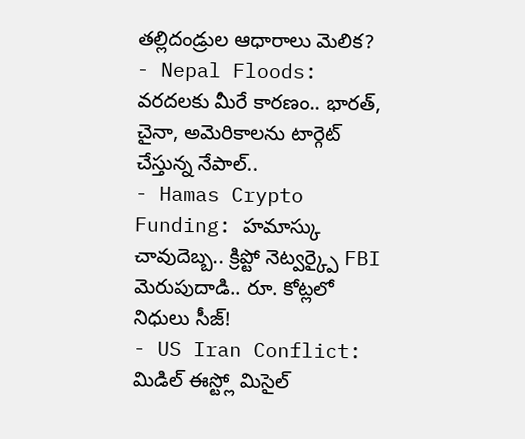తల్లిదండ్రుల ఆధారాలు మెలిక?
- Nepal Floods: వరదలకు మీరే కారణం.. భారత్, చైనా, అమెరికాలను టార్గెట్ చేస్తున్న నేపాల్..
- Hamas Crypto Funding: హమాస్కు చావుదెబ్బ.. క్రిప్టో నెట్వర్క్పై FBI మెరుపుదాడి.. రూ. కోట్లలో నిధులు సీజ్!
- US Iran Conflict: మిడిల్ ఈస్ట్లో మిసైల్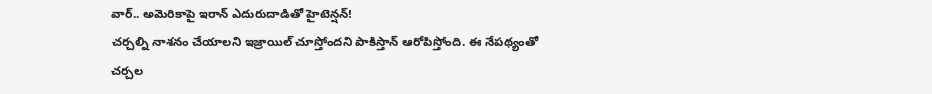వార్.. అమెరికాపై ఇరాన్ ఎదురుదాడితో హైటెన్షన్!
చర్చల్ని నాశనం చేయాలని ఇజ్రాయిల్ చూస్తోందని పాకిస్తాన్ ఆరోపిస్తోంది. ఈ నేపథ్యంతో చర్చల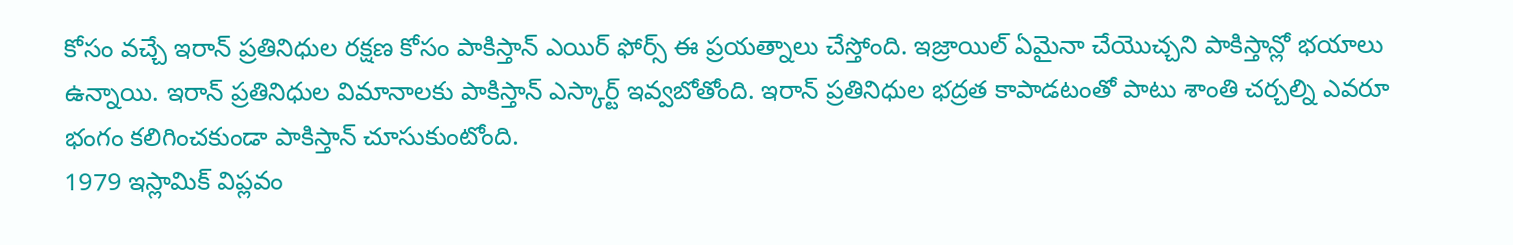కోసం వచ్చే ఇరాన్ ప్రతినిధుల రక్షణ కోసం పాకిస్తాన్ ఎయిర్ ఫోర్స్ ఈ ప్రయత్నాలు చేస్తోంది. ఇజ్రాయిల్ ఏమైనా చేయొచ్చని పాకిస్తాన్లో భయాలు ఉన్నాయి. ఇరాన్ ప్రతినిధుల విమానాలకు పాకిస్తాన్ ఎస్కార్ట్ ఇవ్వబోతోంది. ఇరాన్ ప్రతినిధుల భద్రత కాపాడటంతో పాటు శాంతి చర్చల్ని ఎవరూ భంగం కలిగించకుండా పాకిస్తాన్ చూసుకుంటోంది.
1979 ఇస్లామిక్ విప్లవం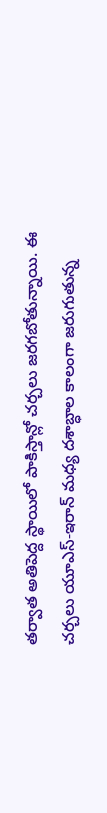తర్వాత అతిపెద్ద స్థాయిలో పాకిస్తాన్లో చర్చలు జరగబోతున్నాయి. ఈ చర్చలు యూఎస్-ఇరాన్ మధ్య దశాబ్ధాల కాలంగా జరుగుతున్న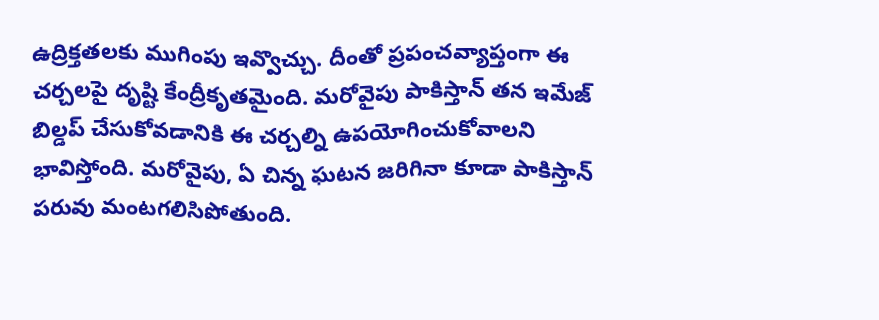ఉద్రిక్తతలకు ముగింపు ఇవ్వొచ్చు. దీంతో ప్రపంచవ్యాప్తంగా ఈ చర్చలపై దృష్టి కేంద్రీకృతమైంది. మరోవైపు పాకిస్తాన్ తన ఇమేజ్ బిల్డప్ చేసుకోవడానికి ఈ చర్చల్ని ఉపయోగించుకోవాలని భావిస్తోంది. మరోవైపు, ఏ చిన్న ఘటన జరిగినా కూడా పాకిస్తాన్ పరువు మంటగలిసిపోతుంది.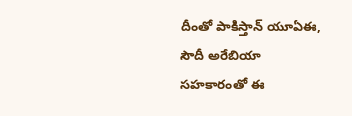దీంతో పాకిస్తాన్ యూఏఈ, సౌదీ అరేబియా సహకారంతో ఈ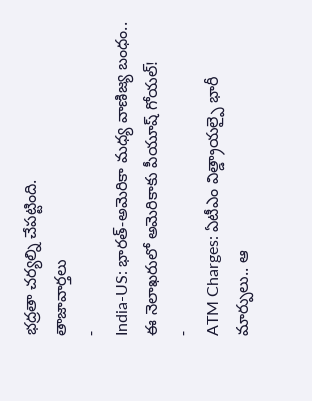భద్రతా చర్యల్ని చేపట్టింది.
తాజావార్తలు
-
India-US: భారత్-అమెరికా మధ్య వాణిజ్య బంధం.. ఈ నెలాఖరులో అమెరికాకు పీయూష్ గోయల్!
-
ATM Charges: ఏటీఎం విత్డ్రాయల్పై భారీ మార్పులు.. ఆ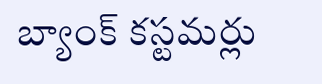బ్యాంక్ కస్టమర్లు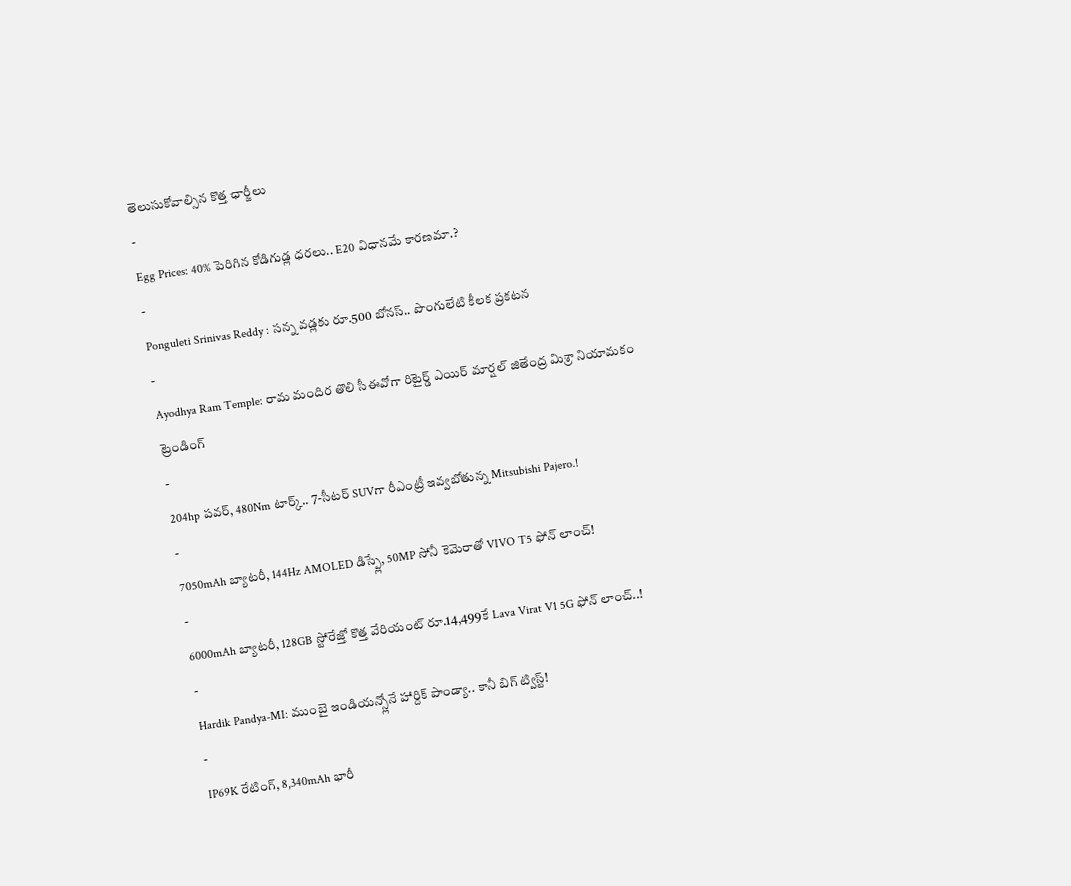తెలుసుకోవాల్సిన కొత్త ఛార్జీలు
-
Egg Prices: 40% పెరిగిన కోడిగుడ్ల ధరలు.. E20 విధానమే కారణమా.?
-
Ponguleti Srinivas Reddy : సన్న వడ్లకు రూ.500 బోనస్.. పొంగులేటి కీలక ప్రకటన
-
Ayodhya Ram Temple: రామ మందిర తొలి సీఈవోగా రిటైర్డ్ ఎయిర్ మార్షల్ జితేంద్ర మిశ్రా నియామకం
ట్రెండింగ్
-
204hp పవర్, 480Nm టార్క్.. 7-సీటర్ SUVగా రీఎంట్రీ ఇవ్వబోతున్న Mitsubishi Pajero.!
-
7050mAh బ్యాటరీ, 144Hz AMOLED డిస్ప్లే, 50MP సోనీ కెమెరాతో VIVO T5 ఫోన్ లాంచ్!
-
6000mAh బ్యాటరీ, 128GB స్టోరేజ్తో కొత్త వేరియంట్ రూ.14,499కే Lava Virat V1 5G ఫోన్ లాంచ్..!
-
Hardik Pandya-MI: ముంబై ఇండియన్స్లోనే హార్దిక్ పాండ్యా.. కానీ బిగ్ ట్విస్ట్!
-
IP69K రేటింగ్, 8,340mAh భారీ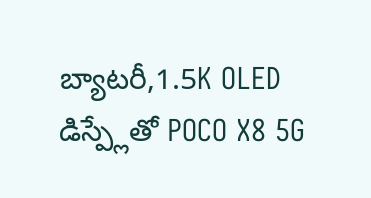బ్యాటరీ,1.5K OLED డిస్ప్లేతో POCO X8 5G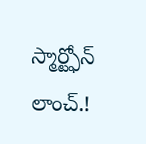స్మార్ట్ఫోన్ లాంచ్.!